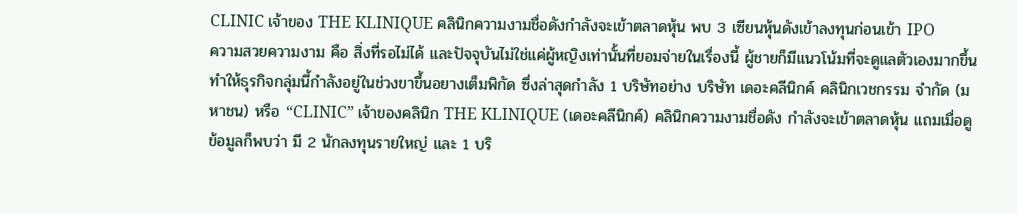CLINIC เจ้าของ THE KLINIQUE คลินิกความงามชื่อดังกำลังจะเข้าตลาดหุ้น พบ 3 เซียนหุ้นดังเข้าลงทุนก่อนเข้า IPO
ความสวยความงาม คือ สิ่งที่รอไม่ได้ และปัจจุบันไม่ใช่แค่ผู้หญิงเท่านั้นที่ยอมจ่ายในเรื่องนี้ ผู้ชายก็มีแนวโน้มที่จะดูแลตัวเองมากขึ้น ทำให้ธุรกิจกลุ่มนี้กำลังอยู่ในช่วงขาขึ้นอยางเต็มพิกัด ซึ่งล่าสุดกำลัง 1 บริษัทอย่าง บริษัท เดอะคลีนิกค์ คลินิกเวชกรรม จำกัด (มหาชน) หรือ “CLINIC” เจ้าของคลินิก THE KLINIQUE (เดอะคลีนิกค์) คลินิกความงามชื่อดัง กำลังจะเข้าตลาดหุ้น แถมเมื่อดูข้อมูลก็พบว่า มี 2 นักลงทุนรายใหญ่ และ 1 บริ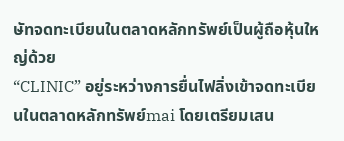ษัทจดทะเบียนในตลาดหลักทรัพย์เป็นผู้ถือหุ้นใหญ่ด้วย
“CLINIC” อยู่ระหว่างการยื่นไฟลิ่งเข้าจดทะเบียนในตลาดหลักทรัพย์mai โดยเตรียมเสน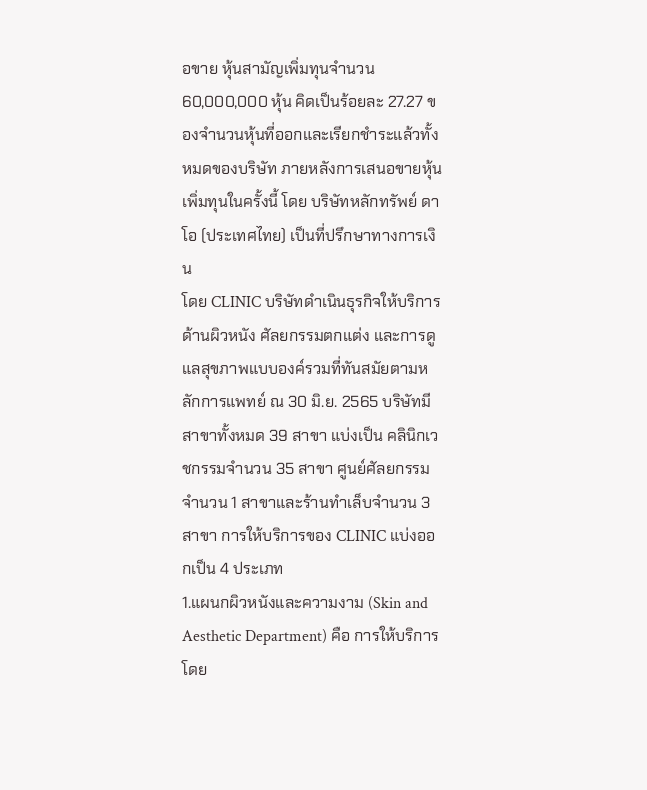อขาย หุ้นสามัญเพิ่มทุนจำนวน 60,000,000 หุ้น คิดเป็นร้อยละ 27.27 ของจํานวนหุ้นที่ออกและเรียกชําระแล้วทั้งหมดของบริษัท ภายหลังการเสนอขายหุ้นเพิ่มทุนในครั้งนี้ โดย บริษัทหลักทรัพย์ ดาโอ (ประเทศไทย) เป็นที่ปรึกษาทางการเงิน
โดย CLINIC บริษัทดำเนินธุรกิจให้บริการด้านผิวหนัง ศัลยกรรมตกแต่ง และการดูแลสุขภาพแบบองค์รวมที่ทันสมัยตามหลักการแพทย์ ณ 30 มิ.ย. 2565 บริษัทมีสาขาทั้งหมด 39 สาขา แบ่งเป็น คลินิกเวชกรรมจำนวน 35 สาขา ศูนย์ศัลยกรรมจำนวน 1 สาขาและร้านทำเล็บจำนวน 3 สาขา การให้บริการของ CLINIC แบ่งออกเป็น 4 ประเภท
1.แผนกผิวหนังและความงาม (Skin and Aesthetic Department) คือ การให้บริการโดย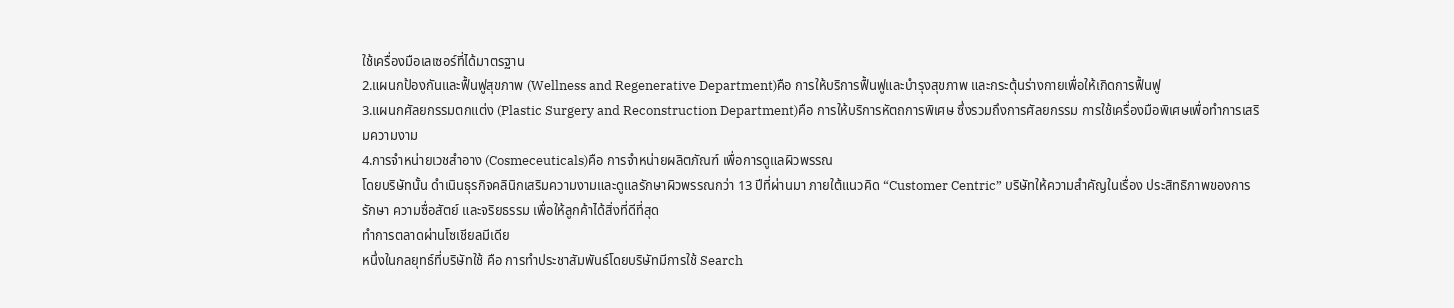ใช้เครื่องมือเลเซอร์ที่ได้มาตรฐาน
2.แผนกป้องกันและฟื้นฟูสุขภาพ (Wellness and Regenerative Department)คือ การให้บริการฟื้นฟูและบำรุงสุขภาพ และกระตุ้นร่างกายเพื่อให้เกิดการฟื้นฟู
3.แผนกศัลยกรรมตกแต่ง (Plastic Surgery and Reconstruction Department)คือ การให้บริการหัตถการพิเศษ ซึ่งรวมถึงการศัลยกรรม การใช้เครื่องมือพิเศษเพื่อทำการเสริมความงาม
4.การจำหน่ายเวชสำอาง (Cosmeceuticals)คือ การจำหน่ายผลิตภัณฑ์ เพื่อการดูแลผิวพรรณ
โดยบริษัทนั้น ดำเนินธุรกิจคลินิกเสริมความงามและดูแลรักษาผิวพรรณกว่า 13 ปีที่ผ่านมา ภายใต้แนวคิด “Customer Centric” บริษัทให้ความสำคัญในเรื่อง ประสิทธิภาพของการรักษา ความซื่อสัตย์ และจริยธรรม เพื่อให้ลูกค้าได้สิ่งที่ดีที่สุด
ทำการตลาดผ่านโซเชียลมีเดีย
หนึ่งในกลยุทธ์ที่บริษัทใช้ คือ การทำประชาสัมพันธ์โดยบริษัทมีการใช้ Search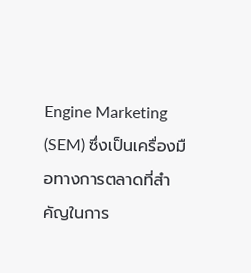Engine Marketing (SEM) ซึ่งเป็นเครื่องมือทางการตลาดที่สำคัญในการ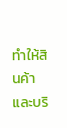ทำให้สินค้าและบริ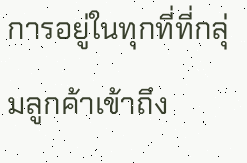การอยู่ในทุกที่ที่กลุ่มลูกค้าเข้าถึง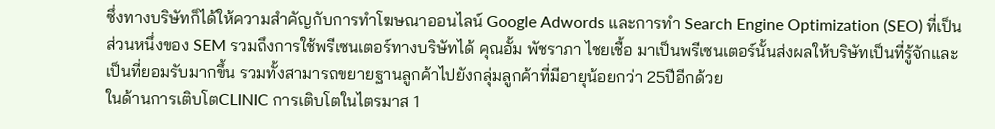ซึ่งทางบริษัทก็ได้ให้ความสำคัญกับการทำโฆษณาออนไลน์ Google Adwords และการทำ Search Engine Optimization (SEO) ที่เป็นส่วนหนึ่งของ SEM รวมถึงการใช้พรีเซนเตอร์ทางบริษัทได้ คุณอั้ม พัชราภา ไชยเชื้อ มาเป็นพรีเซนเตอร์นั้นส่งผลให้บริษัทเป็นที่รู้จักและเป็นที่ยอมรับมากขึ้น รวมทั้งสามารถขยายฐานลูกค้าไปยังกลุ่มลูกค้าที่มีอายุน้อยกว่า 25ปีอีกด้วย
ในด้านการเติบโตCLINIC การเติบโตในไตรมาส 1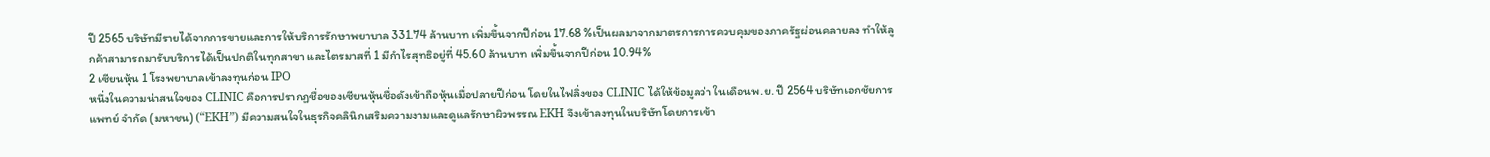ปี 2565 บริษัทมีรายได้จากการขายและการให้บริการรักษาพยาบาล 331.74 ล้านบาท เพิ่มขึ้นจากปีก่อน 17.68 %เป็นผลมาจากมาตรการการควบคุมของภาครัฐผ่อนคลายลง ทำให้ลูกค้าสามารถมารับบริการได้เป็นปกติในทุกสาขา และไตรมาสที่ 1 มีกำไรสุทธิอยู่ที่ 45.60 ล้านบาท เพิ่มขึ้นจากปีก่อน 10.94%
2 เซียนหุ้น 1 โรงพยาบาลเข้าลงทุนก่อน IPO
หนึ่งในความน่าสนใจของ CLINIC คือการปรากฏชื่อของเซียนหุ้นชื่อดังเข้าถือหุ้นเมื่อปลายปีก่อน โดยในไฟลิ่งของ CLINIC ได้ให้ข้อมูลว่า ในเดือนพ.ย. ปี 2564 บริษัทเอกชัยการแพทย์ จำกัด (มหาชน) (“EKH”) มีความสนใจในธุรกิจคลินิกเสริมความงามและดูแลรักษาผิวพรรณ EKH จึงเข้าลงทุนในบริษัทโดยการเข้า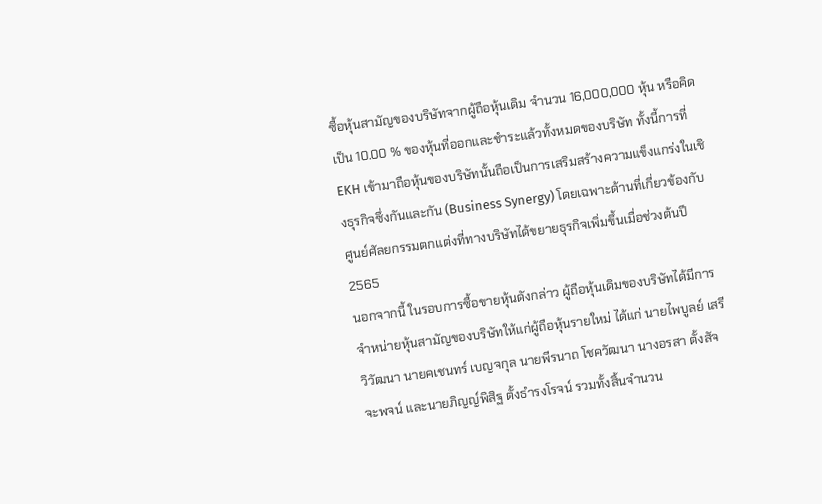ซื้อหุ้นสามัญของบริษัทจากผู้ถือหุ้นเดิม จำนวน 16,000,000 หุ้น หรือคิดเป็น 10.00 % ของหุ้นที่ออกและชำระแล้วทั้งหมดของบริษัท ทั้งนี้การที่ EKH เข้ามาถือหุ้นของบริษัทนั้นถือเป็นการเสริมสร้างความแข็งแกร่งในเชิงธุรกิจซึ่งกันและกัน (Business Synergy) โดยเฉพาะด้านที่เกี่ยวข้องกับศูนย์ศัลยกรรมตกแต่งที่ทางบริษัทได้ขยายธุรกิจเพิ่มขึ้นเมื่อช่วงต้นปี 2565
นอกจากนี้ ในรอบการซื้อขายหุ้นดังกล่าว ผู้ถือหุ้นเดิมของบริษัทได้มีการจำหน่ายหุ้นสามัญของบริษัทให้แก่ผู้ถือหุ้นรายใหม่ ได้แก่ นายไพบูลย์ เสรีวิวัฒนา นายคเชนทร์ เบญจกุล นายพีรนาถ โชควัฒนา นางอรสา ตั้งสัจจะพจน์ และนายภิญญ์พิสิฐ ตั้งธำรงโรจน์ รวมทั้งสิ้นจำนวน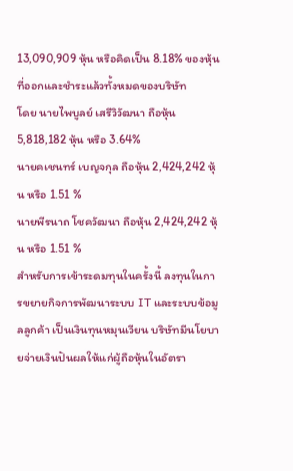13,090,909 หุ้น หรือคิดเป็น 8.18% ของหุ้นที่ออกและชำระแล้วทั้งหมดของบริษัท
โดย นายไพบูลย์ เสรีวิวัฒนา ถือหุ้น 5,818,182 หุ้น หรือ 3.64%
นายคเชนทร์ เบญจกุล ถือหุ้น 2,424,242 หุ้น หรือ 1.51 %
นายพีรนาถ โชควัฒนา ถือหุ้น 2,424,242 หุ้น หรือ 1.51 %
สำหรับการเข้าระดมทุนในครั้งนี้ ลงทุนในการขยายกิจการพัฒนาระบบ IT และระบบข้อมูลลูกค้า เป็นเงินทุนหมุนเวียน บริษัทมีนโยบายจ่ายเงินปันผลให้แก่ผู้ถือหุ้นในอัตรา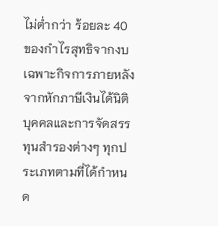ไม่ต่ำกว่า ร้อยละ 40 ของกำไรสุทธิจากงบเฉพาะกิจการภายหลังจากหักภาษีเงินได้นิติบุคคลและการจัดสรรทุนสำรองต่างๆ ทุกประเภทตามที่ได้กำหนด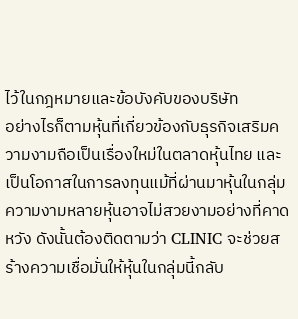ไว้ในกฎหมายและข้อบังคับของบริษัท
อย่างไรก็ตามหุ้นที่เกี่ยวข้องกับธุรกิจเสริมความงามถือเป็นเรื่องใหม่ในตลาดหุ้นไทย และเป็นโอกาสในการลงทุนแม้ที่ผ่านมาหุ้นในกลุ่มความงามหลายหุ้นอาจไม่สวยงามอย่างที่คาดหวัง ดังนั้นต้องติดตามว่า CLINIC จะช่วยสร้างความเชื่อมั่นให้หุ้นในกลุ่มนี้กลับ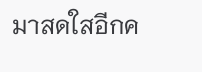มาสดใสอีกค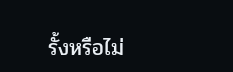รั้งหรือไม่